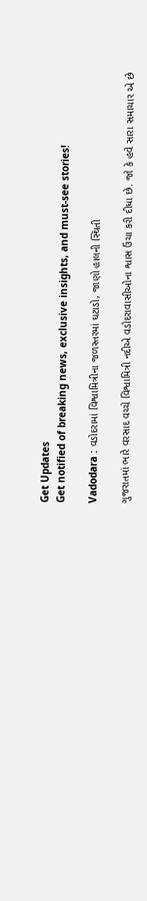Get Updates
Get notified of breaking news, exclusive insights, and must-see stories!

Vadodara : વડોદરામાં વિશ્વામિત્રીના જળસ્તરમાં ઘટાડો, જાણો હાલની સ્થિતી

ગુજરાતમાં ભારે વરસાદ વચ્ચે વિશ્વામિત્રી નદીએ વડોદરાવાસીઓના શ્વાસ ઉંચા કરી દીધા છે. જો કે હવે સારા સમાચાર એ છે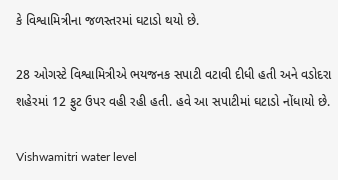કે વિશ્વામિત્રીના જળસ્તરમાં ઘટાડો થયો છે.

28 ઓગસ્ટે વિશ્વામિત્રીએ ભયજનક સપાટી વટાવી દીધી હતી અને વડોદરા શહેરમાં 12 ફુટ ઉપર વહી રહી હતી. હવે આ સપાટીમાં ઘટાડો નોંધાયો છે.

Vishwamitri water level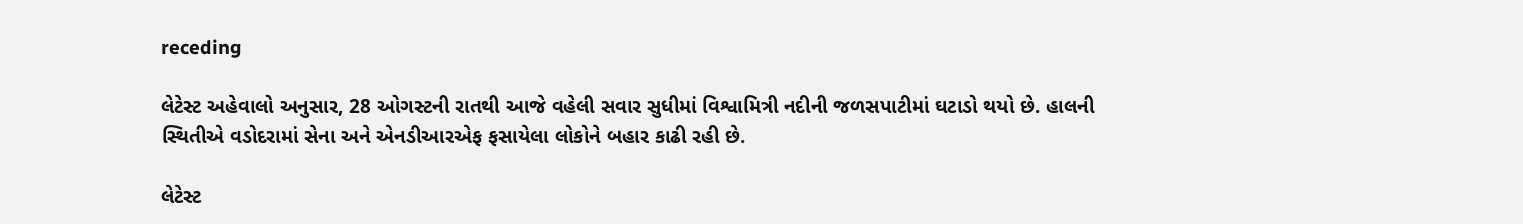receding

લેટેસ્ટ અહેવાલો અનુસાર, 28 ઓગસ્ટની રાતથી આજે વહેલી સવાર સુધીમાં વિશ્વામિત્રી નદીની જળસપાટીમાં ઘટાડો થયો છે. હાલની સ્થિતીએ વડોદરામાં સેના અને એનડીઆરએફ ફસાયેલા લોકોને બહાર કાઢી રહી છે.

લેટેસ્ટ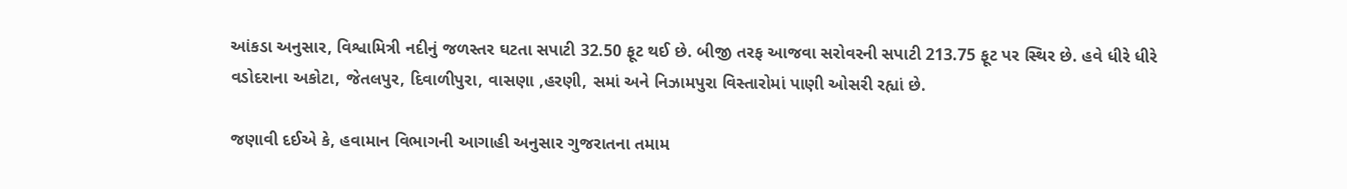આંકડા અનુસાર, વિશ્વામિત્રી નદીનું જળસ્તર ઘટતા સપાટી 32.50 ફૂટ થઈ છે. બીજી તરફ આજવા સરોવરની સપાટી 213.75 ફૂટ પર સ્થિર છે. હવે ધીરે ધીરે વડોદરાના અકોટા, જેતલપુર, દિવાળીપુરા, વાસણા ,હરણી, સમાં અને નિઝામપુરા વિસ્તારોમાં પાણી ઓસરી રહ્યાં છે.

જણાવી દઈએ કે, હવામાન વિભાગની આગાહી અનુસાર ગુજરાતના તમામ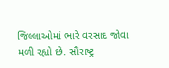જિલ્લાઓમાં ભારે વરસાદ જોવા મળી રહ્યો છે. સૌરાષ્ટ્ર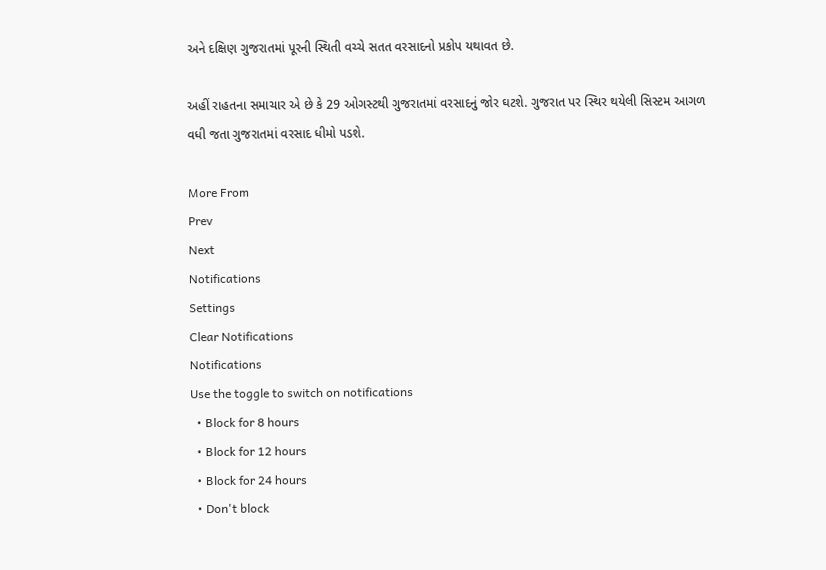અને દક્ષિણ ગુજરાતમાં પૂરની સ્થિતી વચ્ચે સતત વરસાદનો પ્રકોપ યથાવત છે.

અહીં રાહતના સમાચાર એ છે કે 29 ઓગસ્ટથી ગુજરાતમાં વરસાદનું જોર ઘટશે. ગુજરાત પર સ્થિર થયેલી સિસ્ટમ આગળ વધી જતા ગુજરાતમાં વરસાદ ધીમો પડશે.

More From
Prev
Next
Notifications
Settings
Clear Notifications
Notifications
Use the toggle to switch on notifications
  • Block for 8 hours
  • Block for 12 hours
  • Block for 24 hours
  • Don't block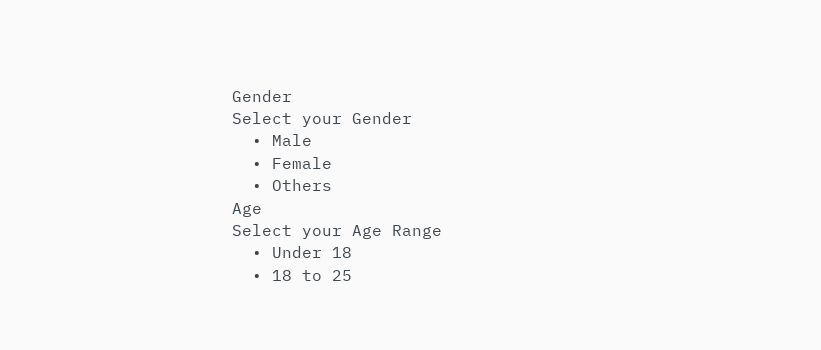Gender
Select your Gender
  • Male
  • Female
  • Others
Age
Select your Age Range
  • Under 18
  • 18 to 25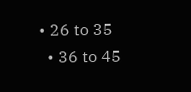• 26 to 35
  • 36 to 45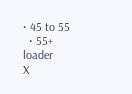• 45 to 55
  • 55+
loader
X